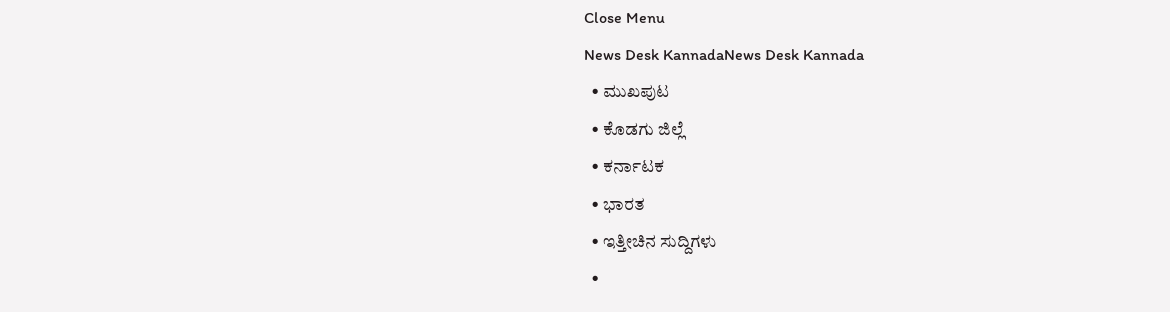Close Menu
News Desk KannadaNews Desk Kannada
  • ಮುಖಪುಟ
  • ಕೊಡಗು ಜಿಲ್ಲೆ
  • ಕರ್ನಾಟಕ
  • ಭಾರತ
  • ಇತ್ತೀಚಿನ ಸುದ್ದಿಗಳು
  •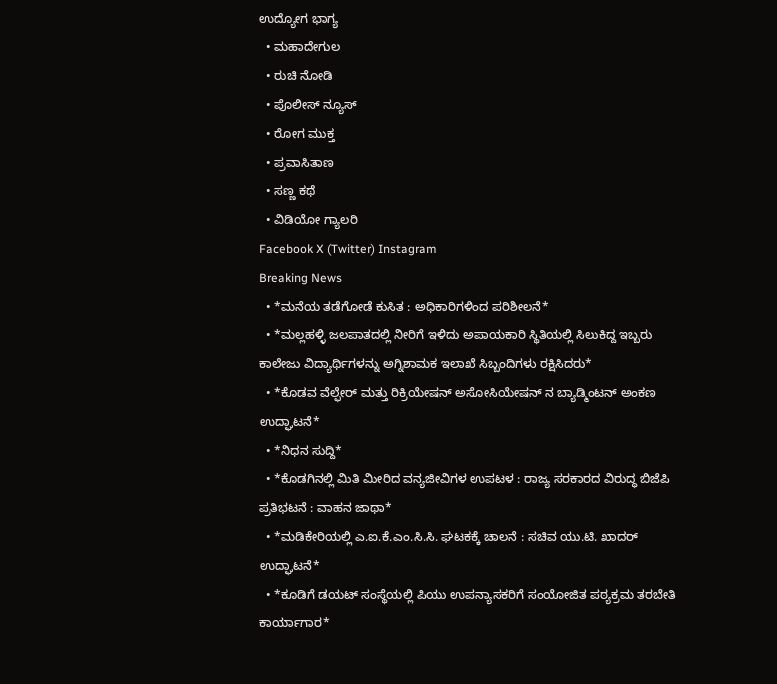ಉದ್ಯೋಗ ಭಾಗ್ಯ
  • ಮಹಾದೇಗುಲ
  • ರುಚಿ ನೋಡಿ
  • ಪೊಲೀಸ್ ನ್ಯೂಸ್
  • ರೋಗ ಮುಕ್ತ
  • ಪ್ರವಾಸಿತಾಣ
  • ಸಣ್ಣ ಕಥೆ
  • ವಿಡಿಯೋ ಗ್ಯಾಲರಿ
Facebook X (Twitter) Instagram
Breaking News
  • *ಮನೆಯ ತಡೆಗೋಡೆ ಕುಸಿತ : ಅಧಿಕಾರಿಗಳಿಂದ ಪರಿಶೀಲನೆ*
  • *ಮಲ್ಲಹಳ್ಳಿ ಜಲಪಾತದಲ್ಲಿ ನೀರಿಗೆ ಇಳಿದು ಅಪಾಯಕಾರಿ ಸ್ಥಿತಿಯಲ್ಲಿ ಸಿಲುಕಿದ್ದ ಇಬ್ಬರು ಕಾಲೇಜು ವಿದ್ಯಾರ್ಥಿಗಳನ್ನು ಅಗ್ನಿಶಾಮಕ ಇಲಾಖೆ ಸಿಬ್ಬಂದಿಗಳು ರಕ್ಷಿಸಿದರು*
  • *ಕೊಡವ ವೆಲ್ಫೇರ್ ಮತ್ತು ರಿಕ್ರಿಯೇಷನ್ ಅಸೋಸಿಯೇಷನ್ ನ ಬ್ಯಾಡ್ಮಿಂಟನ್ ಅಂಕಣ ಉದ್ಘಾಟನೆ*
  • *ನಿಧನ ಸುದ್ದಿ*
  • *ಕೊಡಗಿನಲ್ಲಿ ಮಿತಿ ಮೀರಿದ ವನ್ಯಜೀವಿಗಳ ಉಪಟಳ : ರಾಜ್ಯ ಸರಕಾರದ ವಿರುದ್ಧ ಬಿಜೆಪಿ ಪ್ರತಿಭಟನೆ : ವಾಹನ ಜಾಥಾ*
  • *ಮಡಿಕೇರಿಯಲ್ಲಿ ಎ.ಐ.ಕೆ.ಎಂ.ಸಿ.ಸಿ. ಘಟಕಕ್ಕೆ ಚಾಲನೆ : ಸಚಿವ ಯು.ಟಿ. ಖಾದರ್ ಉದ್ಘಾಟನೆ*
  • *ಕೂಡಿಗೆ ಡಯಟ್ ಸಂಸ್ಥೆಯಲ್ಲಿ ಪಿಯು ಉಪನ್ಯಾಸಕರಿಗೆ ಸಂಯೋಜಿತ ಪಠ್ಯಕ್ರಮ ತರಬೇತಿ ಕಾರ್ಯಾಗಾರ*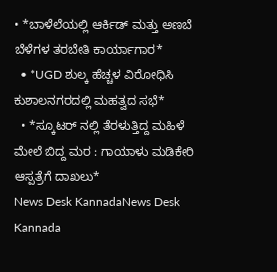• *ಬಾಳೆಲೆಯಲ್ಲಿ ಆರ್ಕಿಡ್ ಮತ್ತು ಅಣಬೆ ಬೆಳೆಗಳ ತರಬೇತಿ ಕಾರ್ಯಾಗಾರ*
  • *UGD ಶುಲ್ಕ ಹೆಚ್ಚಳ ವಿರೋಧಿಸಿ ಕುಶಾಲನಗರದಲ್ಲಿ ಮಹತ್ವದ ಸಭೆ*
  • *ಸ್ಕೂಟರ್ ನಲ್ಲಿ ತೆರಳುತ್ತಿದ್ದ ಮಹಿಳೆ ಮೇಲೆ ಬಿದ್ದ ಮರ : ಗಾಯಾಳು ಮಡಿಕೇರಿ ಆಸ್ಪತ್ರೆಗೆ ದಾಖಲು*
News Desk KannadaNews Desk Kannada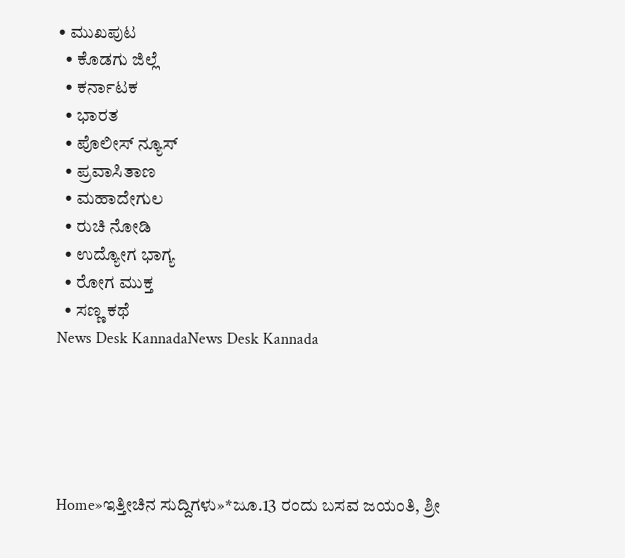• ಮುಖಪುಟ
  • ಕೊಡಗು ಜಿಲ್ಲೆ
  • ಕರ್ನಾಟಕ
  • ಭಾರತ
  • ಪೊಲೀಸ್ ನ್ಯೂಸ್
  • ಪ್ರವಾಸಿತಾಣ
  • ಮಹಾದೇಗುಲ
  • ರುಚಿ ನೋಡಿ
  • ಉದ್ಯೋಗ ಭಾಗ್ಯ
  • ರೋಗ ಮುಕ್ತ
  • ಸಣ್ಣ ಕಥೆ
News Desk KannadaNews Desk Kannada





Home»ಇತ್ತೀಚಿನ ಸುದ್ದಿಗಳು»*ಜೂ.13 ರಂದು ಬಸವ ಜಯಂತಿ, ಶ್ರೀ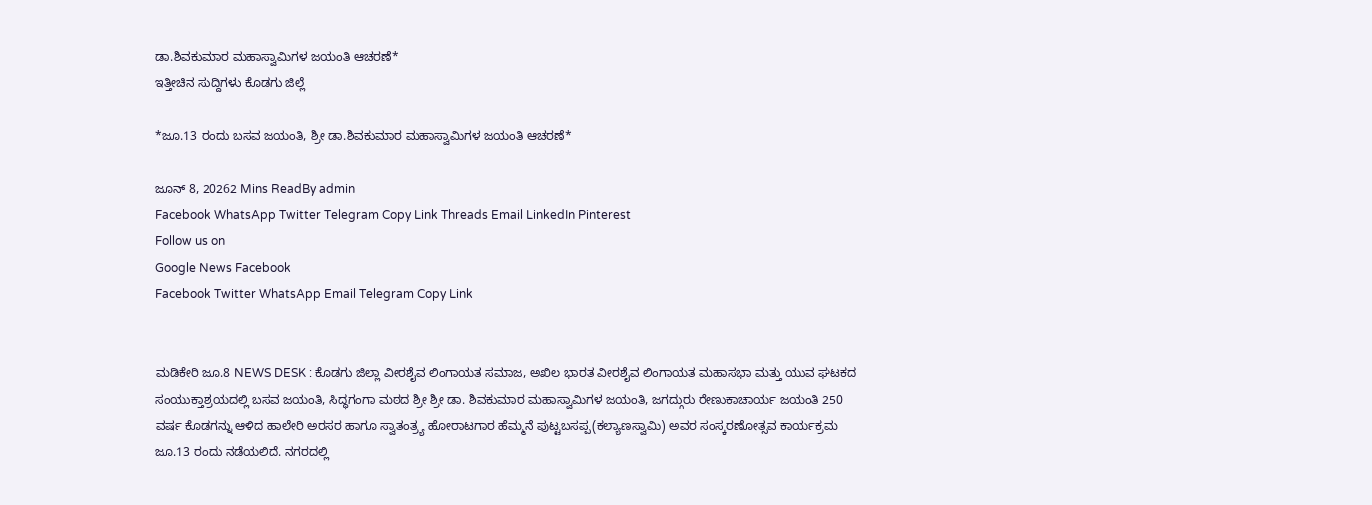ಡಾ.ಶಿವಕುಮಾರ ಮಹಾಸ್ವಾಮಿಗಳ ಜಯಂತಿ ಆಚರಣೆ*
ಇತ್ತೀಚಿನ ಸುದ್ದಿಗಳು ಕೊಡಗು ಜಿಲ್ಲೆ

*ಜೂ.13 ರಂದು ಬಸವ ಜಯಂತಿ, ಶ್ರೀ ಡಾ.ಶಿವಕುಮಾರ ಮಹಾಸ್ವಾಮಿಗಳ ಜಯಂತಿ ಆಚರಣೆ*

ಜೂನ್ 8, 20262 Mins ReadBy admin
Facebook WhatsApp Twitter Telegram Copy Link Threads Email LinkedIn Pinterest
Follow us on
Google News Facebook
Facebook Twitter WhatsApp Email Telegram Copy Link


ಮಡಿಕೇರಿ ಜೂ.8 NEWS DESK : ಕೊಡಗು ಜಿಲ್ಲಾ ವೀರಶೈವ ಲಿಂಗಾಯತ ಸಮಾಜ, ಅಖಿಲ ಭಾರತ ವೀರಶೈವ ಲಿಂಗಾಯತ ಮಹಾಸಭಾ ಮತ್ತು ಯುವ ಘಟಕದ ಸಂಯುಕ್ತಾಶ್ರಯದಲ್ಲಿ ಬಸವ ಜಯಂತಿ, ಸಿದ್ಧಗಂಗಾ ಮಠದ ಶ್ರೀ ಶ್ರೀ ಡಾ. ಶಿವಕುಮಾರ ಮಹಾಸ್ವಾಮಿಗಳ ಜಯಂತಿ, ಜಗದ್ಗುರು ರೇಣುಕಾಚಾರ್ಯ ಜಯಂತಿ 250 ವರ್ಷ ಕೊಡಗನ್ನು ಆಳಿದ ಹಾಲೇರಿ ಅರಸರ ಹಾಗೂ ಸ್ವಾತಂತ್ರ್ಯ ಹೋರಾಟಗಾರ ಹೆಮ್ಮನೆ ಪುಟ್ಟಬಸಪ್ಪ(ಕಲ್ಯಾಣಸ್ವಾಮಿ) ಅವರ ಸಂಸ್ಕರಣೋತ್ಸವ ಕಾರ್ಯಕ್ರಮ ಜೂ.13 ರಂದು ನಡೆಯಲಿದೆ. ನಗರದಲ್ಲಿ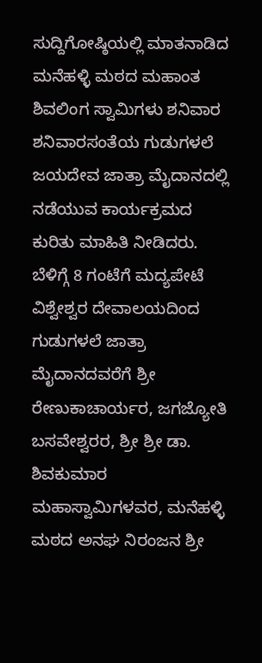ಸುದ್ದಿಗೋಷ್ಠಿಯಲ್ಲಿ ಮಾತನಾಡಿದ ಮನೆಹಳ್ಳಿ ಮಠದ ಮಹಾಂತ ಶಿವಲಿಂಗ ಸ್ವಾಮಿಗಳು ಶನಿವಾರ ಶನಿವಾರಸಂತೆಯ ಗುಡುಗಳಲೆ ಜಯದೇವ ಜಾತ್ರಾ ಮೈದಾನದಲ್ಲಿ ನಡೆಯುವ ಕಾರ್ಯಕ್ರಮದ ಕುರಿತು ಮಾಹಿತಿ ನೀಡಿದರು. ಬೆಳಿಗ್ಗೆ 8 ಗಂಟೆಗೆ ಮದ್ಯಪೇಟೆ ವಿಶ್ವೇಶ್ವರ ದೇವಾಲಯದಿಂದ ಗುಡುಗಳಲೆ ಜಾತ್ರಾ ಮೈದಾನದವರೆಗೆ ಶ್ರೀ ರೇಣುಕಾಚಾರ್ಯರ, ಜಗಜ್ಯೋತಿ ಬಸವೇಶ್ವರರ, ಶ್ರೀ ಶ್ರೀ ಡಾ. ಶಿವಕುಮಾರ ಮಹಾಸ್ವಾಮಿಗಳವರ, ಮನೆಹಳ್ಳಿ ಮಠದ ಅನಘ ನಿರಂಜನ ಶ್ರೀ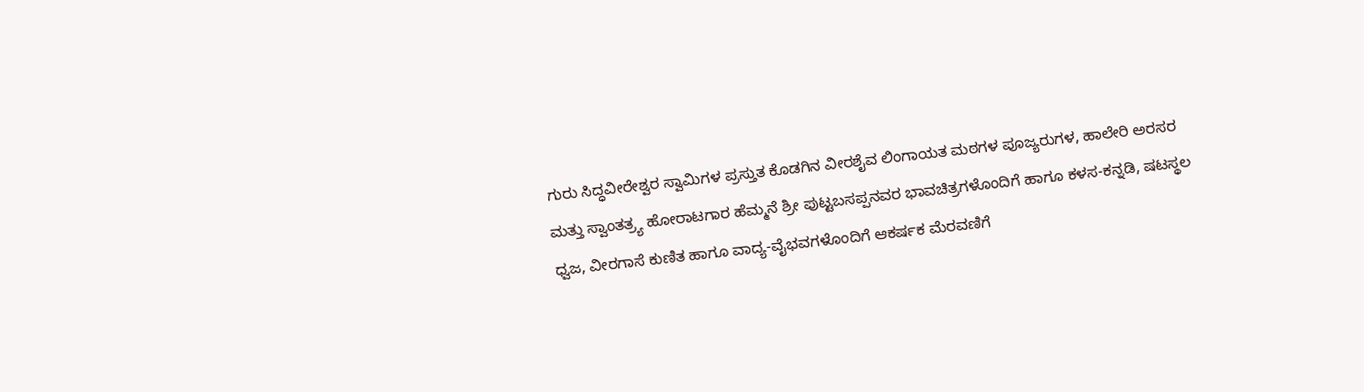ಗುರು ಸಿದ್ಧವೀರೇಶ್ವರ ಸ್ವಾಮಿಗಳ ಪ್ರಸ್ತುತ ಕೊಡಗಿನ ವೀರಶೈವ ಲಿಂಗಾಯತ ಮಠಗಳ ಪೂಜ್ಯರುಗಳ, ಹಾಲೇರಿ ಅರಸರ ಮತ್ತು ಸ್ವಾಂತತ್ರ್ಯ ಹೋರಾಟಗಾರ ಹೆಮ್ಮನೆ ಶ್ರೀ ಪುಟ್ಟಬಸಪ್ಪನವರ ಭಾವಚಿತ್ರಗಳೊಂದಿಗೆ ಹಾಗೂ ಕಳಸ-ಕನ್ನಡಿ, ಷಟಸ್ಥಲ ಧ್ವಜ, ವೀರಗಾಸೆ ಕುಣಿತ ಹಾಗೂ ವಾದ್ಯ-ವೈಭವಗಳೊಂದಿಗೆ ಆಕರ್ಷಕ ಮೆರವಣಿಗೆ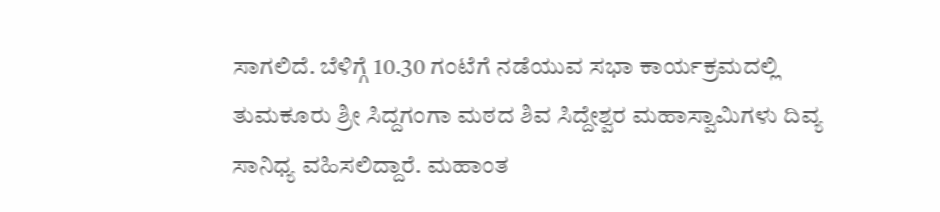ಸಾಗಲಿದೆ. ಬೆಳಿಗ್ಗೆ 10.30 ಗಂಟೆಗೆ ನಡೆಯುವ ಸಭಾ ಕಾರ್ಯಕ್ರಮದಲ್ಲಿ ತುಮಕೂರು ಶ್ರೀ ಸಿದ್ದಗಂಗಾ ಮಠದ ಶಿವ ಸಿದ್ದೇಶ್ವರ ಮಹಾಸ್ವಾಮಿಗಳು ದಿವ್ಯ ಸಾನಿಧ್ಯ ವಹಿಸಲಿದ್ದಾರೆ. ಮಹಾಂತ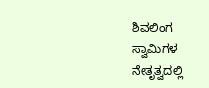ಶಿವಲಿಂಗ ಸ್ವಾಮಿಗಳ ನೇತೃತ್ವದಲ್ಲಿ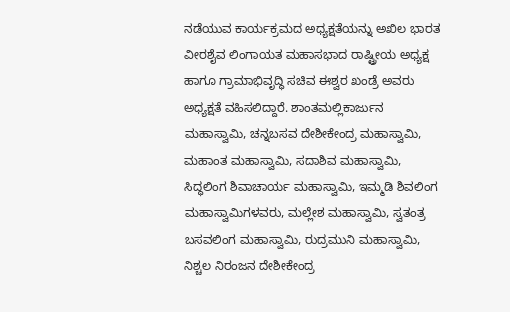ನಡೆಯುವ ಕಾರ್ಯಕ್ರಮದ ಅಧ್ಯಕ್ಷತೆಯನ್ನು ಅಖಿಲ ಭಾರತ ವೀರಶೈವ ಲಿಂಗಾಯತ ಮಹಾಸಭಾದ ರಾಷ್ಟ್ರೀಯ ಅಧ್ಯಕ್ಷ ಹಾಗೂ ಗ್ರಾಮಾಭಿವೃದ್ಧಿ ಸಚಿವ ಈಶ್ವರ ಖಂಡ್ರೆ ಅವರು ಅಧ್ಯಕ್ಷತೆ ವಹಿಸಲಿದ್ದಾರೆ. ಶಾಂತಮಲ್ಲಿಕಾರ್ಜುನ ಮಹಾಸ್ವಾಮಿ, ಚನ್ನಬಸವ ದೇಶೀಕೇಂದ್ರ ಮಹಾಸ್ವಾಮಿ, ಮಹಾಂತ ಮಹಾಸ್ವಾಮಿ, ಸದಾಶಿವ ಮಹಾಸ್ವಾಮಿ, ಸಿದ್ಧಲಿಂಗ ಶಿವಾಚಾರ್ಯ ಮಹಾಸ್ವಾಮಿ, ಇಮ್ಮಡಿ ಶಿವಲಿಂಗ ಮಹಾಸ್ವಾಮಿಗಳವರು, ಮಲ್ಲೇಶ ಮಹಾಸ್ವಾಮಿ, ಸ್ವತಂತ್ರ ಬಸವಲಿಂಗ ಮಹಾಸ್ವಾಮಿ, ರುದ್ರಮುನಿ ಮಹಾಸ್ವಾಮಿ, ನಿಶ್ಚಲ ನಿರಂಜನ ದೇಶೀಕೇಂದ್ರ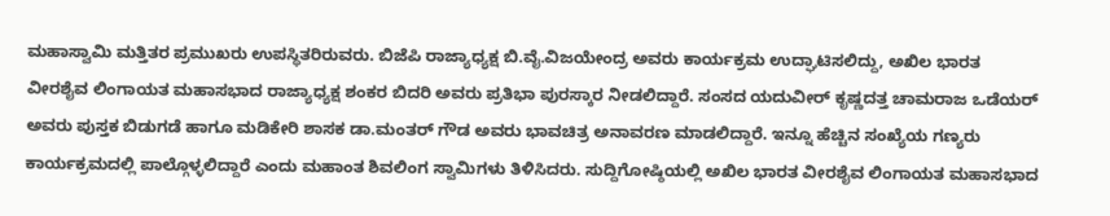ಮಹಾಸ್ವಾಮಿ ಮತ್ತಿತರ ಪ್ರಮುಖರು ಉಪಸ್ಥಿತರಿರುವರು. ಬಿಜೆಪಿ ರಾಜ್ಯಾಧ್ಯಕ್ಷ ಬಿ.ವೈ.ವಿಜಯೇಂದ್ರ ಅವರು ಕಾರ್ಯಕ್ರಮ ಉದ್ಘಾಟಿಸಲಿದ್ದು, ಅಖಿಲ ಭಾರತ ವೀರಶೈವ ಲಿಂಗಾಯತ ಮಹಾಸಭಾದ ರಾಜ್ಯಾಧ್ಯಕ್ಷ ಶಂಕರ ಬಿದರಿ ಅವರು ಪ್ರತಿಭಾ ಪುರಸ್ಕಾರ ನೀಡಲಿದ್ದಾರೆ. ಸಂಸದ ಯದುವೀರ್ ಕೃಷ್ಣದತ್ತ ಚಾಮರಾಜ ಒಡೆಯರ್ ಅವರು ಪುಸ್ತಕ ಬಿಡುಗಡೆ ಹಾಗೂ ಮಡಿಕೇರಿ ಶಾಸಕ ಡಾ.ಮಂತರ್ ಗೌಡ ಅವರು ಭಾವಚಿತ್ರ ಅನಾವರಣ ಮಾಡಲಿದ್ದಾರೆ. ಇನ್ನೂ ಹೆಚ್ಚಿನ ಸಂಖ್ಯೆಯ ಗಣ್ಯರು ಕಾರ್ಯಕ್ರಮದಲ್ಲಿ ಪಾಲ್ಗೊಳ್ಳಲಿದ್ದಾರೆ ಎಂದು ಮಹಾಂತ ಶಿವಲಿಂಗ ಸ್ವಾಮಿಗಳು ತಿಳಿಸಿದರು. ಸುದ್ದಿಗೋಷ್ಠಿಯಲ್ಲಿ ಅಖಿಲ ಭಾರತ ವೀರಶೈವ ಲಿಂಗಾಯತ ಮಹಾಸಭಾದ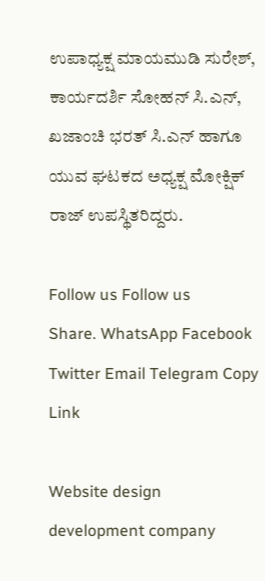ಉಪಾಧ್ಯಕ್ಷ ಮಾಯಮುಡಿ ಸುರೇಶ್, ಕಾರ್ಯದರ್ಶಿ ಸೋಹನ್ ಸಿ.ಎನ್, ಖಜಾಂಚಿ ಭರತ್ ಸಿ.ಎನ್ ಹಾಗೂ ಯುವ ಘಟಕದ ಅಧ್ಯಕ್ಷ ಮೋಕ್ಷಿಕ್ ರಾಜ್ ಉಪಸ್ಥಿತರಿದ್ದರು.

Follow us Follow us
Share. WhatsApp Facebook Twitter Email Telegram Copy Link

Website design development company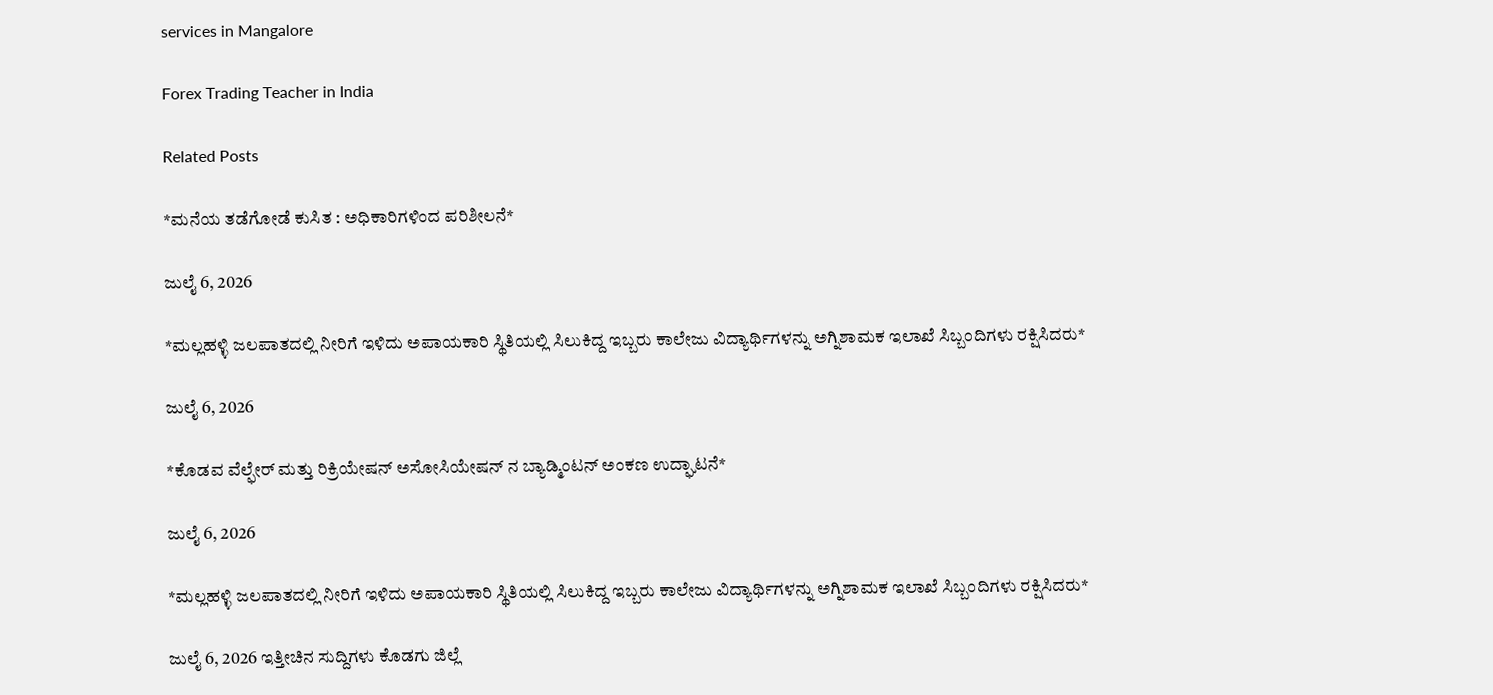services in Mangalore

Forex Trading Teacher in India

Related Posts

*ಮನೆಯ ತಡೆಗೋಡೆ ಕುಸಿತ : ಅಧಿಕಾರಿಗಳಿಂದ ಪರಿಶೀಲನೆ*

ಜುಲೈ 6, 2026

*ಮಲ್ಲಹಳ್ಳಿ ಜಲಪಾತದಲ್ಲಿ ನೀರಿಗೆ ಇಳಿದು ಅಪಾಯಕಾರಿ ಸ್ಥಿತಿಯಲ್ಲಿ ಸಿಲುಕಿದ್ದ ಇಬ್ಬರು ಕಾಲೇಜು ವಿದ್ಯಾರ್ಥಿಗಳನ್ನು ಅಗ್ನಿಶಾಮಕ ಇಲಾಖೆ ಸಿಬ್ಬಂದಿಗಳು ರಕ್ಷಿಸಿದರು*

ಜುಲೈ 6, 2026

*ಕೊಡವ ವೆಲ್ಫೇರ್ ಮತ್ತು ರಿಕ್ರಿಯೇಷನ್ ಅಸೋಸಿಯೇಷನ್ ನ ಬ್ಯಾಡ್ಮಿಂಟನ್ ಅಂಕಣ ಉದ್ಘಾಟನೆ*

ಜುಲೈ 6, 2026

*ಮಲ್ಲಹಳ್ಳಿ ಜಲಪಾತದಲ್ಲಿ ನೀರಿಗೆ ಇಳಿದು ಅಪಾಯಕಾರಿ ಸ್ಥಿತಿಯಲ್ಲಿ ಸಿಲುಕಿದ್ದ ಇಬ್ಬರು ಕಾಲೇಜು ವಿದ್ಯಾರ್ಥಿಗಳನ್ನು ಅಗ್ನಿಶಾಮಕ ಇಲಾಖೆ ಸಿಬ್ಬಂದಿಗಳು ರಕ್ಷಿಸಿದರು*

ಜುಲೈ 6, 2026 ಇತ್ತೀಚಿನ ಸುದ್ದಿಗಳು ಕೊಡಗು ಜಿಲ್ಲೆ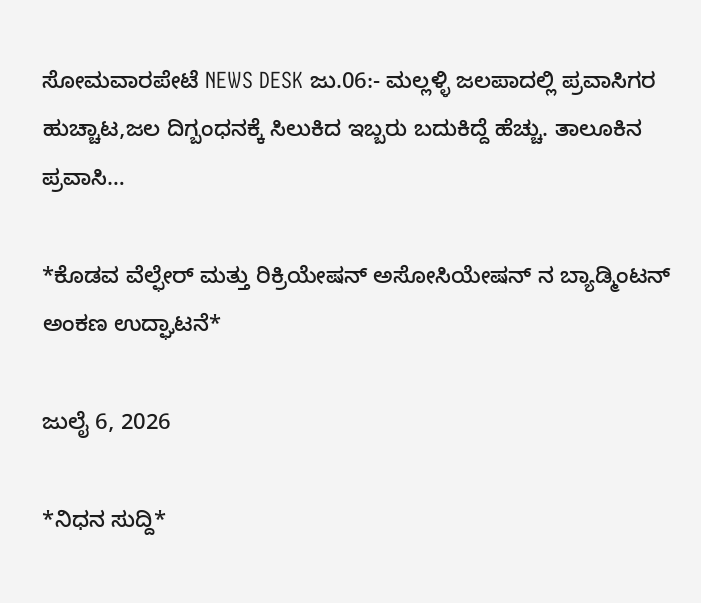ಸೋಮವಾರಪೇಟೆ NEWS DESK ಜು.06:- ಮಲ್ಲಳ್ಳಿ ಜಲಪಾದಲ್ಲಿ ಪ್ರವಾಸಿಗರ ಹುಚ್ಚಾಟ,ಜಲ ದಿಗ್ಬಂಧನಕ್ಕೆ ಸಿಲುಕಿದ ಇಬ್ಬರು ಬದುಕಿದ್ದೆ ಹೆಚ್ಚು. ತಾಲೂಕಿನ ಪ್ರವಾಸಿ…

*ಕೊಡವ ವೆಲ್ಫೇರ್ ಮತ್ತು ರಿಕ್ರಿಯೇಷನ್ ಅಸೋಸಿಯೇಷನ್ ನ ಬ್ಯಾಡ್ಮಿಂಟನ್ ಅಂಕಣ ಉದ್ಘಾಟನೆ*

ಜುಲೈ 6, 2026

*ನಿಧನ ಸುದ್ದಿ*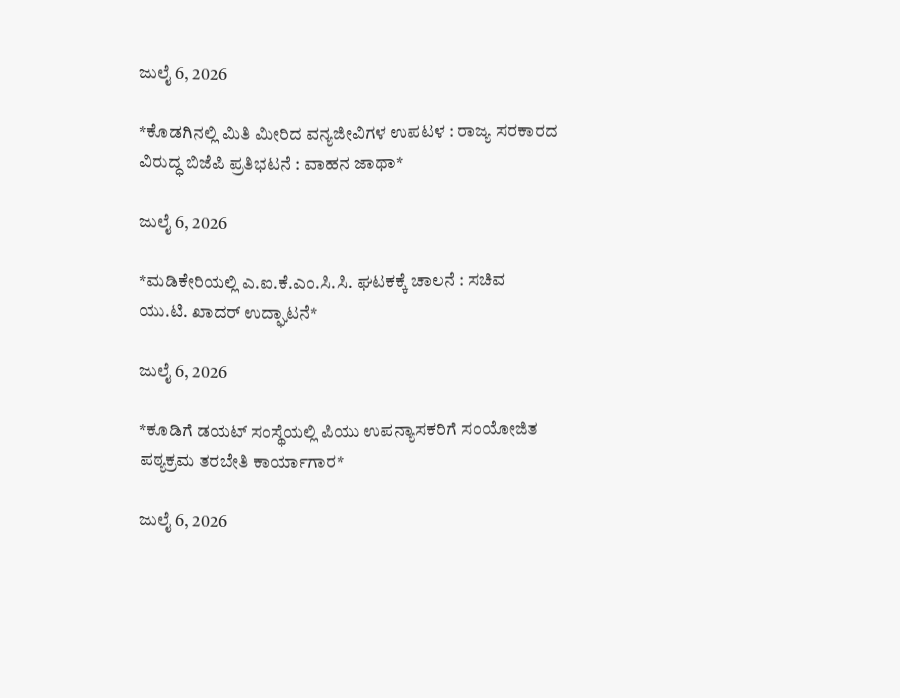ಜುಲೈ 6, 2026

*ಕೊಡಗಿನಲ್ಲಿ ಮಿತಿ ಮೀರಿದ ವನ್ಯಜೀವಿಗಳ ಉಪಟಳ : ರಾಜ್ಯ ಸರಕಾರದ ವಿರುದ್ಧ ಬಿಜೆಪಿ ಪ್ರತಿಭಟನೆ : ವಾಹನ ಜಾಥಾ*

ಜುಲೈ 6, 2026

*ಮಡಿಕೇರಿಯಲ್ಲಿ ಎ.ಐ.ಕೆ.ಎಂ.ಸಿ.ಸಿ. ಘಟಕಕ್ಕೆ ಚಾಲನೆ : ಸಚಿವ ಯು.ಟಿ. ಖಾದರ್ ಉದ್ಘಾಟನೆ*

ಜುಲೈ 6, 2026

*ಕೂಡಿಗೆ ಡಯಟ್ ಸಂಸ್ಥೆಯಲ್ಲಿ ಪಿಯು ಉಪನ್ಯಾಸಕರಿಗೆ ಸಂಯೋಜಿತ ಪಠ್ಯಕ್ರಮ ತರಬೇತಿ ಕಾರ್ಯಾಗಾರ*

ಜುಲೈ 6, 2026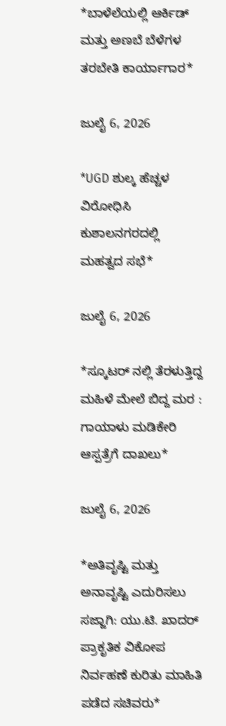*ಬಾಳೆಲೆಯಲ್ಲಿ ಆರ್ಕಿಡ್ ಮತ್ತು ಅಣಬೆ ಬೆಳೆಗಳ ತರಬೇತಿ ಕಾರ್ಯಾಗಾರ*

ಜುಲೈ 6, 2026

*UGD ಶುಲ್ಕ ಹೆಚ್ಚಳ ವಿರೋಧಿಸಿ ಕುಶಾಲನಗರದಲ್ಲಿ ಮಹತ್ವದ ಸಭೆ*

ಜುಲೈ 6, 2026

*ಸ್ಕೂಟರ್ ನಲ್ಲಿ ತೆರಳುತ್ತಿದ್ದ ಮಹಿಳೆ ಮೇಲೆ ಬಿದ್ದ ಮರ : ಗಾಯಾಳು ಮಡಿಕೇರಿ ಆಸ್ಪತ್ರೆಗೆ ದಾಖಲು*

ಜುಲೈ 6, 2026

*ಅತಿವೃಷ್ಟಿ ಮತ್ತು ಅನಾವೃಷ್ಟಿ ಎದುರಿಸಲು ಸಜ್ಜಾಗಿ: ಯು.ಟಿ. ಖಾದರ್ ಪ್ರಾಕೃತಿಕ ವಿಕೋಪ ನಿರ್ವಹಣೆ ಕುರಿತು ಮಾಹಿತಿ ಪಡೆದ ಸಚಿವರು*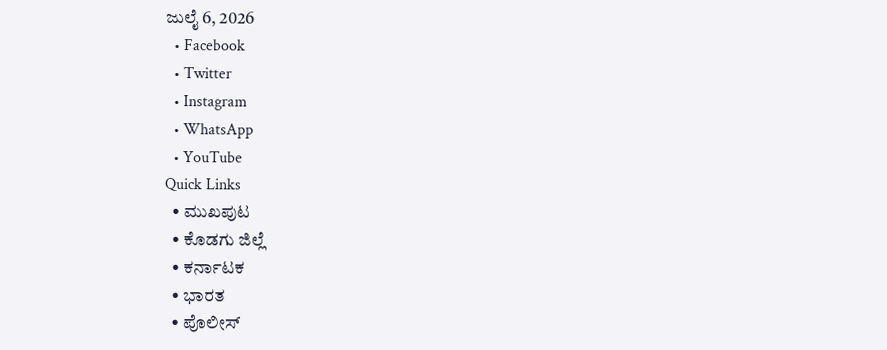ಜುಲೈ 6, 2026
  • Facebook
  • Twitter
  • Instagram
  • WhatsApp
  • YouTube
Quick Links
  • ಮುಖಪುಟ
  • ಕೊಡಗು ಜಿಲ್ಲೆ
  • ಕರ್ನಾಟಕ
  • ಭಾರತ
  • ಪೊಲೀಸ್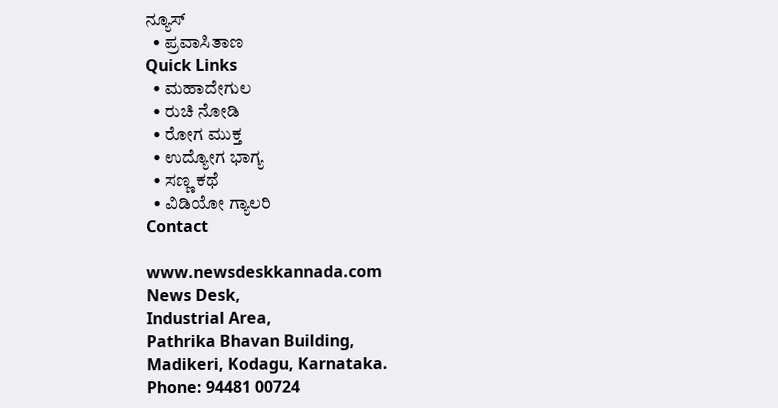ನ್ಯೂಸ್
  • ಪ್ರವಾಸಿತಾಣ
Quick Links
  • ಮಹಾದೇಗುಲ
  • ರುಚಿ ನೋಡಿ
  • ರೋಗ ಮುಕ್ತ
  • ಉದ್ಯೋಗ ಭಾಗ್ಯ
  • ಸಣ್ಣ ಕಥೆ
  • ವಿಡಿಯೋ ಗ್ಯಾಲರಿ
Contact

www.newsdeskkannada.com
News Desk,
Industrial Area,
Pathrika Bhavan Building,
Madikeri, Kodagu, Karnataka.
Phone: 94481 00724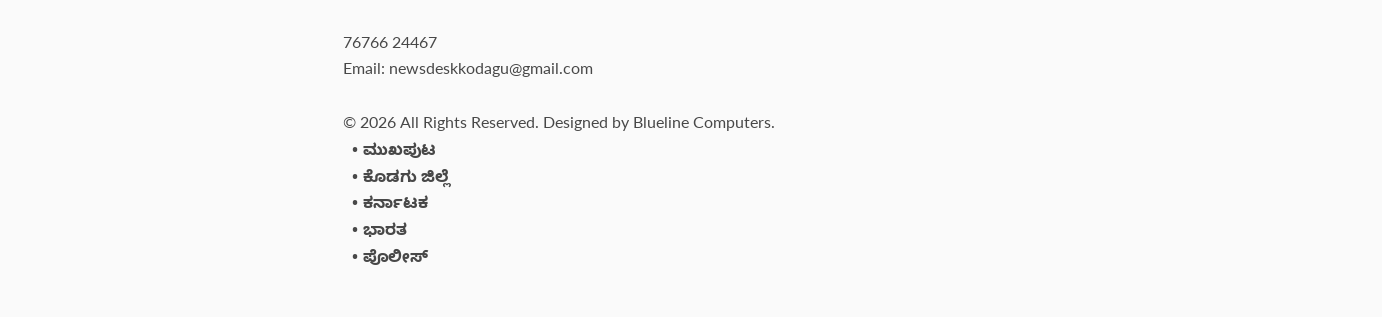76766 24467
Email: newsdeskkodagu@gmail.com

© 2026 All Rights Reserved. Designed by Blueline Computers.
  • ಮುಖಪುಟ
  • ಕೊಡಗು ಜಿಲ್ಲೆ
  • ಕರ್ನಾಟಕ
  • ಭಾರತ
  • ಪೊಲೀಸ್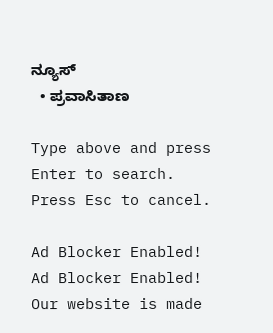ನ್ಯೂಸ್
  • ಪ್ರವಾಸಿತಾಣ

Type above and press Enter to search. Press Esc to cancel.

Ad Blocker Enabled!
Ad Blocker Enabled!
Our website is made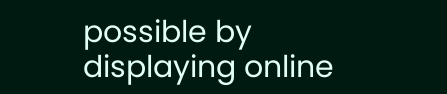possible by displaying online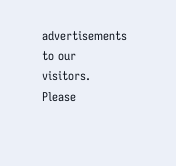advertisements to our visitors. Please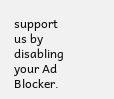support us by disabling your Ad Blocker.